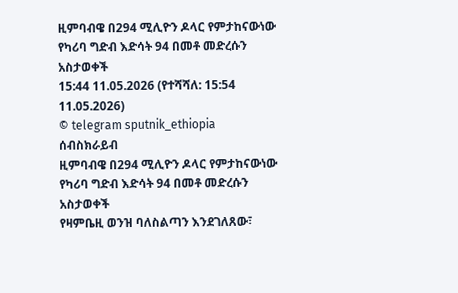ዚምባብዌ በ294 ሚሊዮን ዶላር የምታከናውነው የካሪባ ግድብ እድሳት 94 በመቶ መድረሱን አስታወቀች
15:44 11.05.2026 (የተሻሻለ: 15:54 11.05.2026)
© telegram sputnik_ethiopia
ሰብስክራይብ
ዚምባብዌ በ294 ሚሊዮን ዶላር የምታከናውነው የካሪባ ግድብ እድሳት 94 በመቶ መድረሱን አስታወቀች
የዛምቤዚ ወንዝ ባለስልጣን እንደገለጸው፣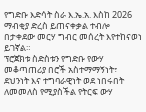የግድቡ እድሳት ስራ እ.ኤ.አ. እስከ 2026 ማብቂያ ድረስ ይጠናቀቃል ተብሎ በታቀደው መርሃ ግብር መሰረት እየተከናወነ ይገኛል።
ፕሮጀክቱ ስድስቱን የግድቡ የውሃ መቆጣጠሪያ በሮች አስተማማኝነት፣ ደህንነት እና ተግባራዊነት ወደ ነበሩበት ለመመለስ የሚያስችል የትርፍ ውሃ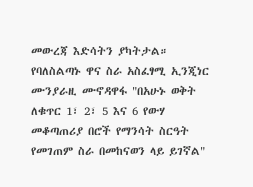መውረጃ እድሳትን ያካትታል።
የባለስልጣኑ ዋና ስራ አስፈፃሚ ኢንጂነር ሙንያራዚ ሙኖዳዋፋ "በአሁኑ ወቅት ለቁጥር 1፣ 2፣ 5 እና 6 የውሃ መቆጣጠሪያ በሮች የማንሳት ስርዓት የመገጠም ስራ በመከናወን ላይ ይገኛል"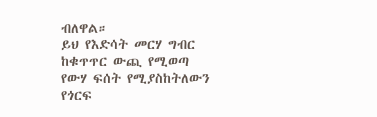ብለዋል።
ይህ የእድሳት መርሃ ግብር ከቁጥጥር ውጪ የሚወጣ የውሃ ፍሰት የሚያስከትለውን የጎርፍ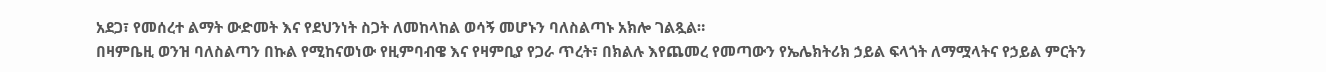አደጋ፣ የመሰረተ ልማት ውድመት እና የደህንነት ስጋት ለመከላከል ወሳኝ መሆኑን ባለስልጣኑ አክሎ ገልጿል።
በዛምቤዚ ወንዝ ባለስልጣን በኩል የሚከናወነው የዚምባብዌ እና የዛምቢያ የጋራ ጥረት፣ በክልሉ እየጨመረ የመጣውን የኤሌክትሪክ ኃይል ፍላጎት ለማሟላትና የኃይል ምርትን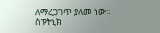ለማረጋገጥ ያለመ ነው።
ስፑትኒክ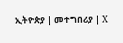ኢትዮጵያ | መተግበሪያ | X